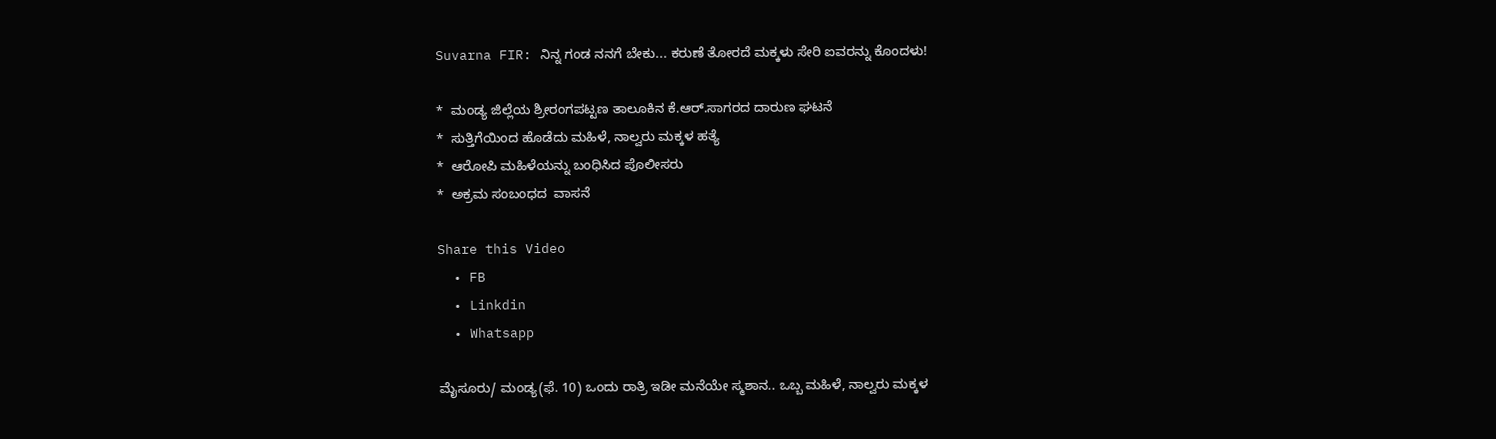Suvarna FIR: ನಿನ್ನ ಗಂಡ ನನಗೆ ಬೇಕು... ಕರುಣೆ ತೋರದೆ ಮಕ್ಕಳು ಸೇರಿ ಐವರನ್ನು ಕೊಂದಳು!

*  ಮಂಡ್ಯ ಜಿಲ್ಲೆಯ ಶ್ರೀರಂಗಪಟ್ಟಣ ತಾಲೂಕಿನ ಕೆ.ಆರ್‌.ಸಾಗರದ ದಾರುಣ ಘಟನೆ
*  ಸುತ್ತಿಗೆಯಿಂದ ಹೊಡೆದು ಮಹಿಳೆ, ನಾಲ್ವರು ಮಕ್ಕಳ ಹತ್ಯೆ
*  ಆರೋಪಿ ಮಹಿಳೆಯನ್ನು ಬಂಧಿಸಿದ ಪೊಲೀಸರು
*  ಅಕ್ರಮ ಸಂಬಂಧದ  ವಾಸನೆ

Share this Video
  • FB
  • Linkdin
  • Whatsapp

ಮೈಸೂರು/ ಮಂಡ್ಯ(ಫೆ. 10) ಒಂದು ರಾತ್ರಿ ಇಡೀ ಮನೆಯೇ ಸ್ಮಶಾನ.. ಒಬ್ಬ ಮಹಿಳೆ, ನಾಲ್ವರು ಮಕ್ಕಳ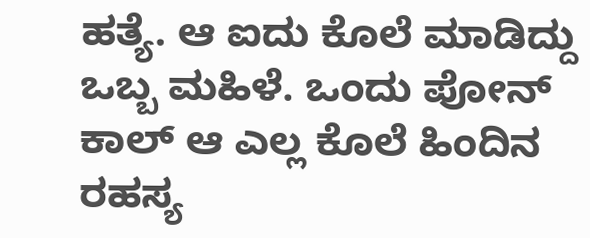ಹತ್ಯೆ. ಆ ಐದು ಕೊಲೆ ಮಾಡಿದ್ದು ಒಬ್ಬ ಮಹಿಳೆ. ಒಂದು ಪೋನ್ ಕಾಲ್ ಆ ಎಲ್ಲ ಕೊಲೆ ಹಿಂದಿನ ರಹಸ್ಯ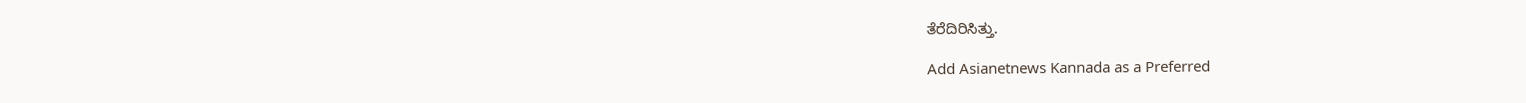ತೆರೆದಿರಿಸಿತ್ತು.

Add Asianetnews Kannada as a Preferred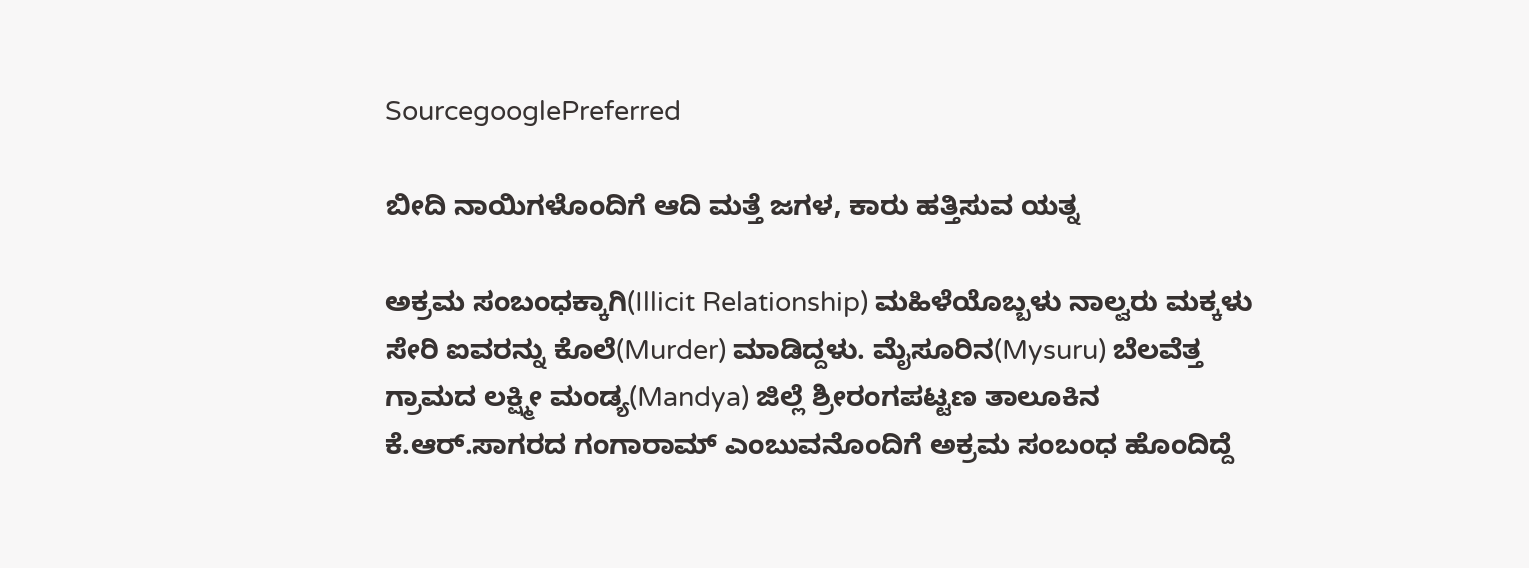SourcegooglePreferred

ಬೀದಿ ನಾಯಿಗಳೊಂದಿಗೆ ಆದಿ ಮತ್ತೆ ಜಗಳ, ಕಾರು ಹತ್ತಿಸುವ ಯತ್ನ

ಅಕ್ರಮ ಸಂಬಂಧಕ್ಕಾಗಿ(Illicit Relationship) ಮಹಿಳೆಯೊಬ್ಬಳು ನಾಲ್ವರು ಮಕ್ಕಳು ಸೇರಿ ಐವರನ್ನು ಕೊಲೆ(Murder) ಮಾಡಿದ್ದಳು. ಮೈಸೂರಿನ(Mysuru) ಬೆಲವೆತ್ತ ಗ್ರಾಮದ ಲಕ್ಷ್ಮೀ ಮಂಡ್ಯ(Mandya) ಜಿಲ್ಲೆ ಶ್ರೀರಂಗಪಟ್ಟಣ ತಾಲೂಕಿನ ಕೆ.ಆರ್‌.ಸಾಗರದ ಗಂಗಾರಾಮ್‌ ಎಂಬುವನೊಂದಿಗೆ ಅಕ್ರಮ ಸಂಬಂಧ ಹೊಂದಿದ್ದೆ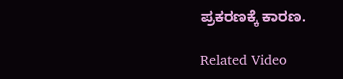ಪ್ರಕರಣಕ್ಕೆ ಕಾರಣ.

Related Video